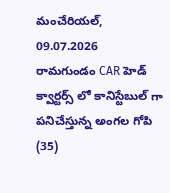మంచేరియల్, 09.07.2026
రామగుండం CAR హెడ్ క్వార్టర్స్ లో కానిస్టేబుల్ గా పనిచేస్తున్న అంగల గోపి (35)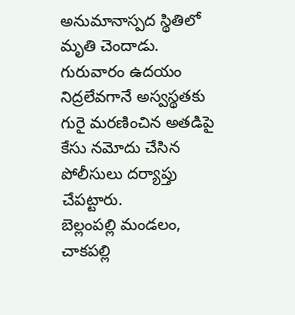అనుమానాస్పద స్థితిలో మృతి చెందాడు. గురువారం ఉదయం నిద్రలేవగానే అస్వస్థతకు గురై మరణించిన అతడిపై కేసు నమోదు చేసిన పోలీసులు దర్యాప్తు చేపట్టారు.
బెల్లంపల్లి మండలం, చాకపల్లి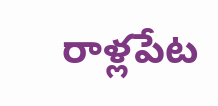రాళ్లపేట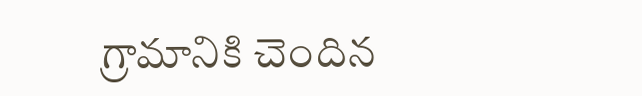గ్రామానికి చెందిన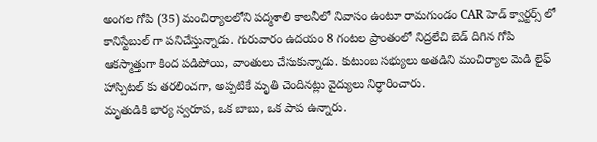అంగల గోపి (35) మంచిర్యాలలోని పద్మశాలి కాలనీలో నివాసం ఉంటూ రామగుండం CAR హెడ్ క్వార్టర్స్ లో కానిస్టేబుల్ గా పనిచేస్తున్నాడు. గురువారం ఉదయం 8 గంటల ప్రాంతంలో నిద్రలేచి బెడ్ దిగిన గోపి ఆకస్మాత్తుగా కింద పడిపోయి, వాంతులు చేసుకున్నాడు. కుటుంబ సభ్యులు అతడిని మంచిర్యాల మెడి లైఫ్ హాస్పిటల్ కు తరలించగా, అప్పటికే మృతి చెందినట్లు వైద్యులు నిర్ధారించారు.
మృతుడికి భార్య స్వరూప, ఒక బాబు, ఒక పాప ఉన్నారు.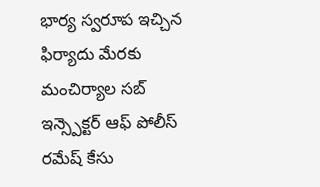భార్య స్వరూప ఇచ్చిన ఫిర్యాదు మేరకు మంచిర్యాల సబ్ ఇన్స్పెక్టర్ ఆఫ్ పోలీస్ రమేష్ కేసు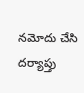నమోదు చేసి దర్యాప్తు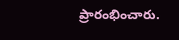ప్రారంభించారు.